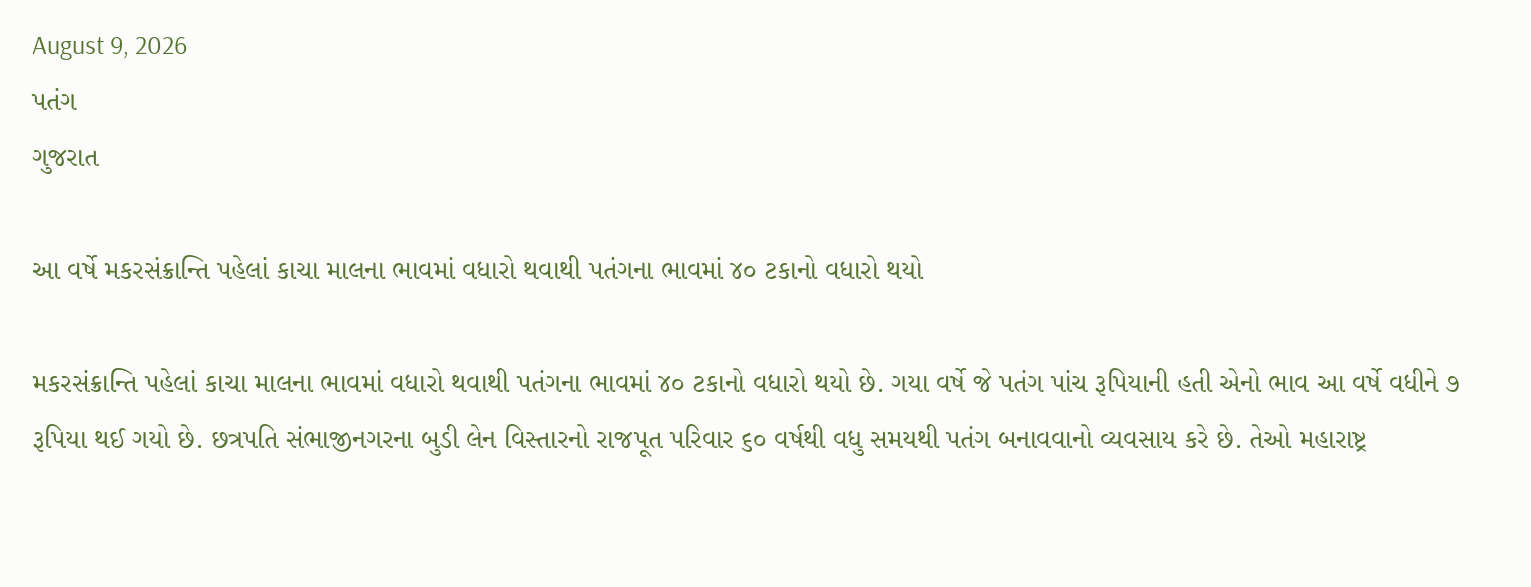August 9, 2026
પતંગ
ગુજરાત

આ વર્ષે મકરસંક્રાન્‍તિ પહેલાં કાચા માલના ભાવમાં વધારો થવાથી પતંગના ભાવમાં ૪૦ ટકાનો વધારો થયો

મકરસંક્રાન્‍તિ પહેલાં કાચા માલના ભાવમાં વધારો થવાથી પતંગના ભાવમાં ૪૦ ટકાનો વધારો થયો છે. ગયા વર્ષે જે પતંગ પાંચ રૂપિયાની હતી એનો ભાવ આ વર્ષે વધીને ૭ રૂપિયા થઈ ગયો છે. છત્રપતિ સંભાજીનગરના બુડી લેન વિસ્‍તારનો રાજપૂત પરિવાર ૬૦ વર્ષથી વધુ સમયથી પતંગ બનાવવાનો વ્‍યવસાય કરે છે. તેઓ મહારાષ્ટ્ર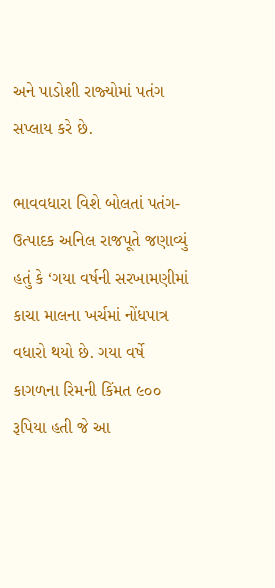અને પાડોશી રાજ્‍યોમાં પતંગ સપ્‍લાય કરે છે.

ભાવવધારા વિશે બોલતાં પતંગ-ઉત્‍પાદક અનિલ રાજપૂતે જણાવ્‍યું હતું કે ‘ગયા વર્ષની સરખામણીમાં કાચા માલના ખર્ચમાં નોંધપાત્ર વધારો થયો છે. ગયા વર્ષે કાગળના રિમની કિંમત ૯૦૦ રૂપિયા હતી જે આ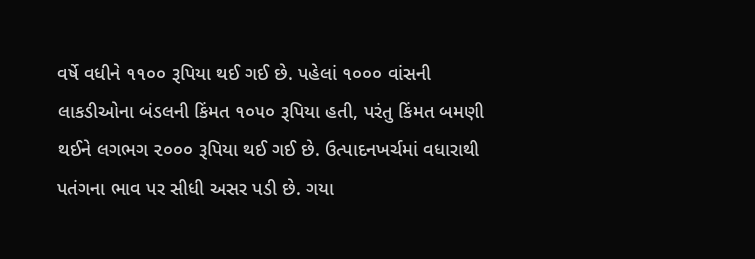વર્ષે વધીને ૧૧૦૦ રૂપિયા થઈ ગઈ છે. પહેલાં ૧૦૦૦ વાંસની લાકડીઓના બંડલની કિંમત ૧૦૫૦ રૂપિયા હતી, પરંતુ કિંમત બમણી થઈને લગભગ ૨૦૦૦ રૂપિયા થઈ ગઈ છે. ઉત્‍પાદનખર્ચમાં વધારાથી પતંગના ભાવ પર સીધી અસર પડી છે. ગયા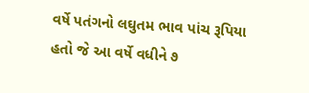વર્ષે પતંગનો લઘુતમ ભાવ પાંચ રૂપિયા હતો જે આ વર્ષે વધીને ૭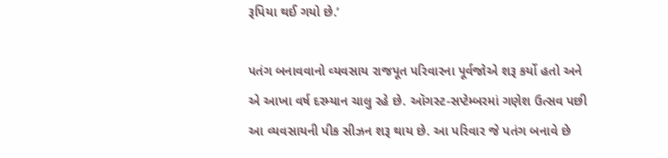રૂપિયા થઈ ગયો છે.’

પતંગ બનાવવાનો વ્‍યવસાય રાજપૂત પરિવારના પૂર્વજોએ શરૂ કર્યો હતો અને એ આખા વર્ષ દરમ્‍યાન ચાલુ રહે છે. ઑગસ્‍ટ-સપ્‍ટેમ્‍બરમાં ગણેશ ઉત્‍સવ પછી આ વ્‍યવસાયની પીક સીઝન શરૂ થાય છે. આ પરિવાર જે પતંગ બનાવે છે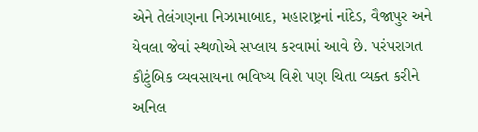એને તેલંગણના નિઝામાબાદ, મહારાષ્ટ્રનાં નાંદેડ, વૈજાપુર અને યેવલા જેવાં સ્‍થળોએ સપ્‍લાય કરવામાં આવે છે. પરંપરાગત કૌટુંબિક વ્‍યવસાયના ભવિષ્‍ય વિશે પણ ચિતા વ્‍યક્‍ત કરીને અનિલ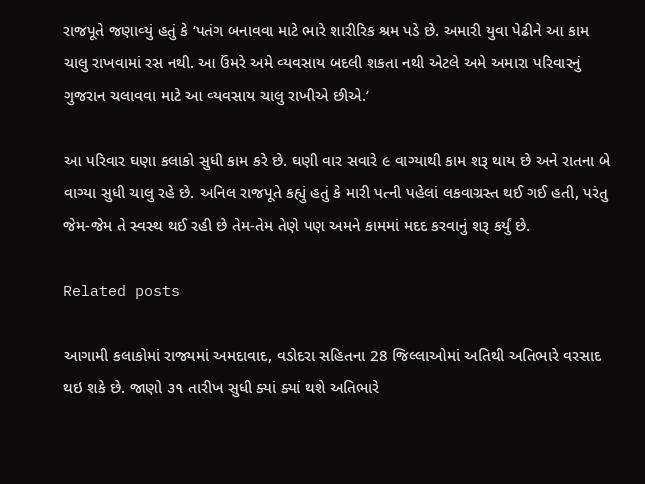રાજપૂતે જણાવ્‍યું હતું કે ‘પતંગ બનાવવા માટે ભારે શારીરિક શ્રમ પડે છે. અમારી યુવા પેઢીને આ કામ ચાલુ રાખવામાં રસ નથી. આ ઉંમરે અમે વ્‍યવસાય બદલી શકતા નથી એટલે અમે અમારા પરિવારનું ગુજરાન ચલાવવા માટે આ વ્‍યવસાય ચાલુ રાખીએ છીએ.’

આ પરિવાર ઘણા કલાકો સુધી કામ કરે છે. ઘણી વાર સવારે ૯ વાગ્‍યાથી કામ શરૂ થાય છે અને રાતના બે વાગ્‍યા સુધી ચાલુ રહે છે. અનિલ રાજપૂતે કહ્યું હતું કે મારી પત્‍ની પહેલાં લકવાગ્રસ્‍ત થઈ ગઈ હતી, પરંતુ જેમ-જેમ તે સ્‍વસ્‍થ થઈ રહી છે તેમ-તેમ તેણે પણ અમને કામમાં મદદ કરવાનું શરૂ કર્યું છે.

Related posts

આગામી કલાકોમાં રાજ્યમાં અમદાવાદ, વડોદરા સહિતના 28 જિલ્લાઓમાં અતિથી અતિભારે વરસાદ થઇ શકે છે. જાણો ૩૧ તારીખ સુધી ક્યાં ક્યાં થશે અતિભારે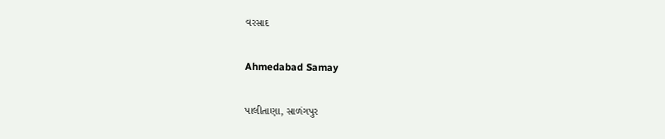વરસાદ

Ahmedabad Samay

પાલીતાણા, સાળંગપુર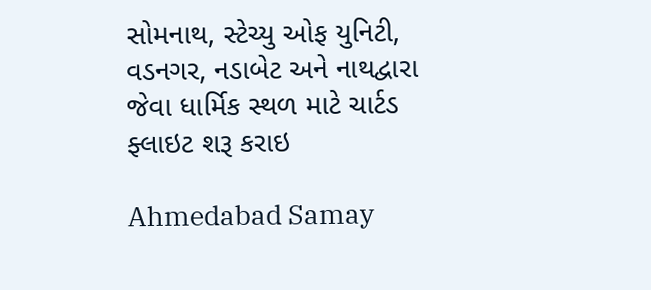સોમનાથ, સ્‍ટેચ્‍યુ ઓફ યુનિટી, વડનગર, નડાબેટ અને નાથદ્વારા જેવા ધાર્મિક સ્થળ માટે ચાર્ટડ ફ્લાઇટ શરૂ કરાઇ

Ahmedabad Samay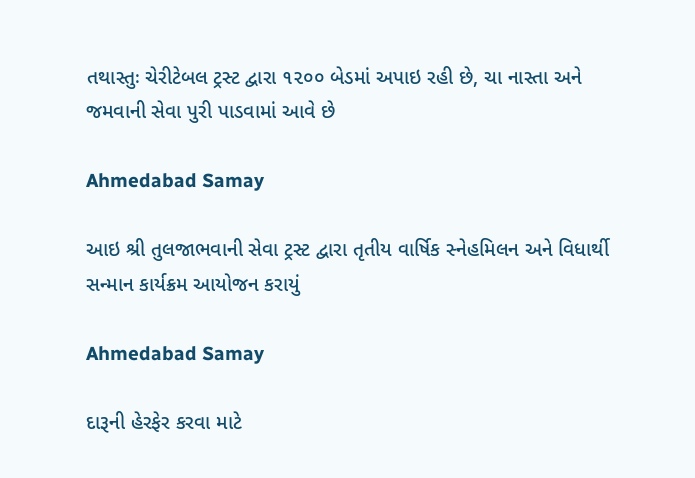તથાસ્તુઃ ચેરીટેબલ ટ્રસ્ટ દ્વારા ૧૨૦૦ બેડમાં અપાઇ રહી છે, ચા નાસ્તા અને જમવાની સેવા પુરી પાડવામાં આવે છે

Ahmedabad Samay

આઇ શ્રી તુલજાભવાની સેવા ટ્રસ્ટ દ્વારા તૃતીય વાર્ષિક સ્નેહમિલન અને વિધાર્થી સન્માન કાર્યક્રમ આયોજન કરાયું

Ahmedabad Samay

દારૂની હેરફેર કરવા માટે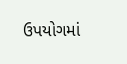ઉપયોગમાં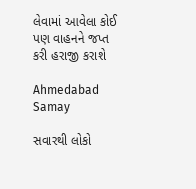લેવામાં આવેલા કોઈ પણ વાહનને જપ્ત કરી હરાજી કરાશે

Ahmedabad Samay

સવારથી લોકો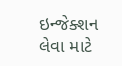ઇન્જેક્શન લેવા માટે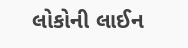લોકોની લાઈન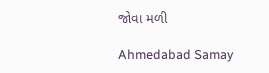જોવા મળી

Ahmedabad Samay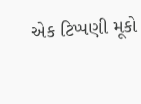એક ટિપ્પણી મૂકો